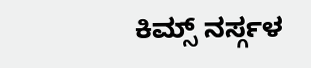ಕಿಮ್ಸ್ ನರ್ಸ್ಗಳ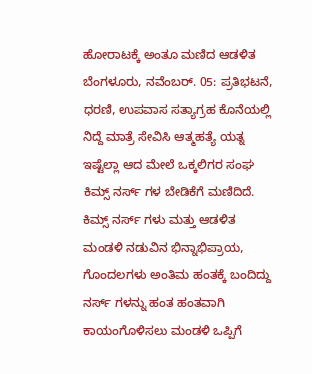ಹೋರಾಟಕ್ಕೆ ಅಂತೂ ಮಣಿದ ಆಡಳಿತ
ಬೆಂಗಳೂರು, ನವೆಂಬರ್. 05: ಪ್ರತಿಭಟನೆ, ಧರಣಿ, ಉಪವಾಸ ಸತ್ಯಾಗ್ರಹ ಕೊನೆಯಲ್ಲಿ ನಿದ್ದೆ ಮಾತ್ರೆ ಸೇವಿಸಿ ಆತ್ಮಹತ್ಯೆ ಯತ್ನ ಇಷ್ಟೆಲ್ಲಾ ಆದ ಮೇಲೆ ಒಕ್ಕಲಿಗರ ಸಂಘ ಕಿಮ್ಸ್ ನರ್ಸ್ ಗಳ ಬೇಡಿಕೆಗೆ ಮಣಿದಿದೆ.
ಕಿಮ್ಸ್ ನರ್ಸ್ ಗಳು ಮತ್ತು ಆಡಳಿತ ಮಂಡಳಿ ನಡುವಿನ ಭಿನ್ನಾಭಿಪ್ರಾಯ, ಗೊಂದಲಗಳು ಅಂತಿಮ ಹಂತಕ್ಕೆ ಬಂದಿದ್ದು ನರ್ಸ್ ಗಳನ್ನು ಹಂತ ಹಂತವಾಗಿ ಕಾಯಂಗೊಳಿಸಲು ಮಂಡಳಿ ಒಪ್ಪಿಗೆ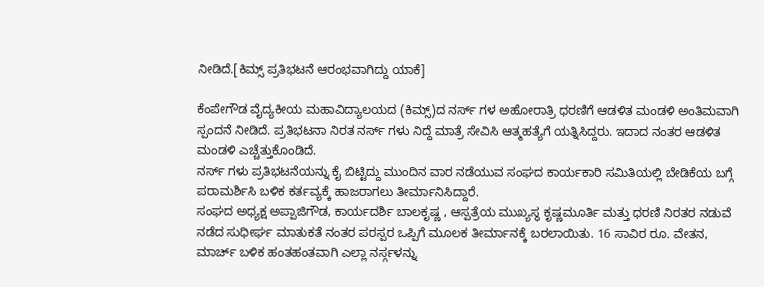ನೀಡಿದೆ.[ಕಿಮ್ಸ್ ಪ್ರತಿಭಟನೆ ಆರಂಭವಾಗಿದ್ದು ಯಾಕೆ]

ಕೆಂಪೇಗೌಡ ವೈದ್ಯಕೀಯ ಮಹಾವಿದ್ಯಾಲಯದ (ಕಿಮ್ಸ್)ದ ನರ್ಸ್ ಗಳ ಅಹೋರಾತ್ರಿ ಧರಣಿಗೆ ಆಡಳಿತ ಮಂಡಳಿ ಅಂತಿಮವಾಗಿ ಸ್ಪಂದನೆ ನೀಡಿದೆ. ಪ್ರತಿಭಟನಾ ನಿರತ ನರ್ಸ್ ಗಳು ನಿದ್ದೆ ಮಾತ್ರೆ ಸೇವಿಸಿ ಆತ್ಮಹತ್ಯೆಗೆ ಯತ್ನಿಸಿದ್ದರು. ಇದಾದ ನಂತರ ಆಡಳಿತ ಮಂಡಳಿ ಎಚ್ಚೆತ್ತುಕೊಂಡಿದೆ.
ನರ್ಸ್ ಗಳು ಪ್ರತಿಭಟನೆಯನ್ನು ಕೈ ಬಿಟ್ಟಿದ್ದು ಮುಂದಿನ ವಾರ ನಡೆಯುವ ಸಂಘದ ಕಾರ್ಯಕಾರಿ ಸಮಿತಿಯಲ್ಲಿ ಬೇಡಿಕೆಯ ಬಗ್ಗೆ ಪರಾಮರ್ಶಿಸಿ ಬಳಿಕ ಕರ್ತವ್ಯಕ್ಕೆ ಹಾಜರಾಗಲು ತೀರ್ಮಾನಿಸಿದ್ದಾರೆ.
ಸಂಘದ ಅಧ್ಯಕ್ಷ ಅಪ್ಪಾಜಿಗೌಡ, ಕಾರ್ಯದರ್ಶಿ ಬಾಲಕೃಷ್ಣ , ಆಸ್ಪತ್ರೆಯ ಮುಖ್ಯಸ್ಥ ಕೃಷ್ಣಮೂರ್ತಿ ಮತ್ತು ಧರಣಿ ನಿರತರ ನಡುವೆ ನಡೆದ ಸುಧೀರ್ಘ ಮಾತುಕತೆ ನಂತರ ಪರಸ್ಪರ ಒಪ್ಪಿಗೆ ಮೂಲಕ ತೀರ್ಮಾನಕ್ಕೆ ಬರಲಾಯಿತು. 16 ಸಾವಿರ ರೂ. ವೇತನ, ಮಾರ್ಚ್ ಬಳಿಕ ಹಂತಹಂತವಾಗಿ ಎಲ್ಲಾ ನರ್ಸ್ಗಳನ್ನು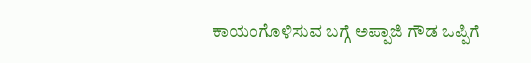ಕಾಯಂಗೊಳಿಸುವ ಬಗ್ಗೆ ಅಪ್ಪಾಜಿ ಗೌಡ ಒಪ್ಪಿಗೆ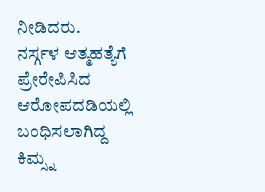ನೀಡಿದರು.
ನರ್ಸ್ಗಳ ಆತ್ಮಹತ್ಯೆಗೆ ಪ್ರೇರೇಪಿಸಿದ ಆರೋಪದಡಿಯಲ್ಲಿ ಬಂಧಿಸಲಾಗಿದ್ದ ಕಿಮ್ಸ್ನ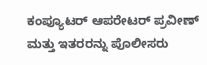ಕಂಪ್ಯೂಟರ್ ಆಪರೇಟರ್ ಪ್ರವೀಣ್ ಮತ್ತು ಇತರರನ್ನು ಪೊಲೀಸರು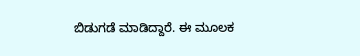ಬಿಡುಗಡೆ ಮಾಡಿದ್ದಾರೆ. ಈ ಮೂಲಕ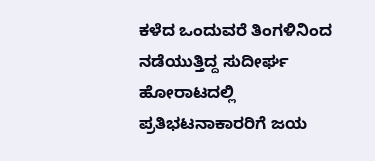ಕಳೆದ ಒಂದುವರೆ ತಿಂಗಳಿನಿಂದ ನಡೆಯುತ್ತಿದ್ದ ಸುದೀರ್ಘ ಹೋರಾಟದಲ್ಲಿ ಪ್ರತಿಭಟನಾಕಾರರಿಗೆ ಜಯ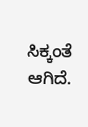ಸಿಕ್ಕಂತೆ ಆಗಿದೆ.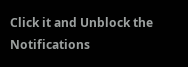Click it and Unblock the Notifications